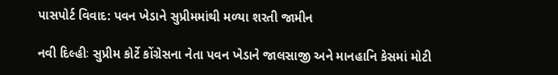પાસપોર્ટ વિવાદ: પવન ખેડાને સુપ્રીમમાંથી મળ્યા શરતી જામીન

નવી દિલ્હીઃ સુપ્રીમ કોર્ટે કોંગ્રેસના નેતા પવન ખેડાને જાલસાજી અને માનહાનિ કેસમાં મોટી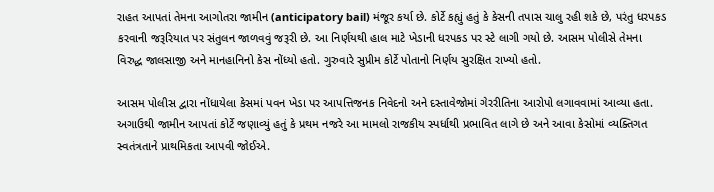રાહત આપતાં તેમના આગોતરા જામીન (anticipatory bail) મંજૂર કર્યા છે. કોર્ટે કહ્યું હતું કે કેસની તપાસ ચાલુ રહી શકે છે, પરંતુ ધરપકડ કરવાની જરૂરિયાત પર સંતુલન જાળવવું જરૂરી છે. આ નિર્ણયથી હાલ માટે ખેડાની ધરપકડ પર સ્ટે લાગી ગયો છે. આસમ પોલીસે તેમના વિરુદ્ધ જાલસાજી અને માનહાનિનો કેસ નોંધ્યો હતો. ગુરુવારે સુપ્રીમ કોર્ટે પોતાનો નિર્ણય સુરક્ષિત રાખ્યો હતો.

આસમ પોલીસ દ્વારા નોંધાયેલા કેસમાં પવન ખેડા પર આપત્તિજનક નિવેદનો અને દસ્તાવેજોમાં ગેરરીતિના આરોપો લગાવવામાં આવ્યા હતા. અગાઉથી જામીન આપતાં કોર્ટે જણાવ્યું હતું કે પ્રથમ નજરે આ મામલો રાજકીય સ્પર્ધાથી પ્રભાવિત લાગે છે અને આવા કેસોમાં વ્યક્તિગત સ્વતંત્રતાને પ્રાથમિકતા આપવી જોઈએ.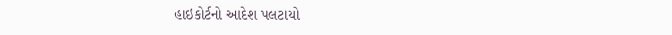હાઇકોર્ટનો આદેશ પલટાયો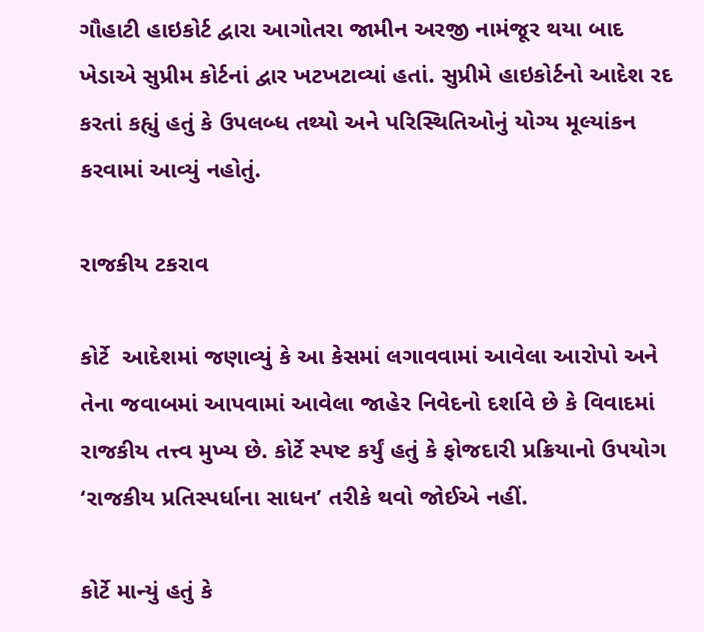ગૌહાટી હાઇકોર્ટ દ્વારા આગોતરા જામીન અરજી નામંજૂર થયા બાદ ખેડાએ સુપ્રીમ કોર્ટનાં દ્વાર ખટખટાવ્યાં હતાં. સુપ્રીમે હાઇકોર્ટનો આદેશ રદ કરતાં કહ્યું હતું કે ઉપલબ્ધ તથ્યો અને પરિસ્થિતિઓનું યોગ્ય મૂલ્યાંકન કરવામાં આવ્યું નહોતું.

રાજકીય ટકરાવ

કોર્ટે  આદેશમાં જણાવ્યું કે આ કેસમાં લગાવવામાં આવેલા આરોપો અને તેના જવાબમાં આપવામાં આવેલા જાહેર નિવેદનો દર્શાવે છે કે વિવાદમાં રાજકીય તત્ત્વ મુખ્ય છે. કોર્ટે સ્પષ્ટ કર્યું હતું કે ફોજદારી પ્રક્રિયાનો ઉપયોગ ‘રાજકીય પ્રતિસ્પર્ધાના સાધન’ તરીકે થવો જોઈએ નહીં.

કોર્ટે માન્યું હતું કે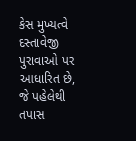કેસ મુખ્યત્વે દસ્તાવેજી પુરાવાઓ પર આધારિત છે, જે પહેલેથી તપાસ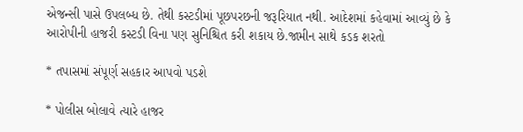એજન્સી પાસે ઉપલબ્ધ છે. તેથી કસ્ટડીમાં પૂછપરછની જરૂરિયાત નથી. આદેશમાં કહેવામાં આવ્યું છે કે આરોપીની હાજરી કસ્ટડી વિના પણ સુનિશ્ચિત કરી શકાય છે.જામીન સાથે કડક શરતો

* તપાસમાં સંપૂર્ણ સહકાર આપવો પડશે

* પોલીસ બોલાવે ત્યારે હાજર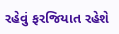રહેવું ફરજિયાત રહેશે